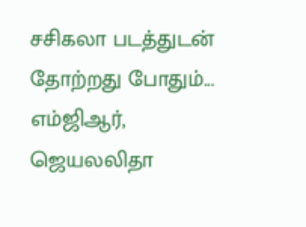சசிகலா படத்துடன் தோற்றது போதும்... எம்ஜிஆர், ஜெயலலிதா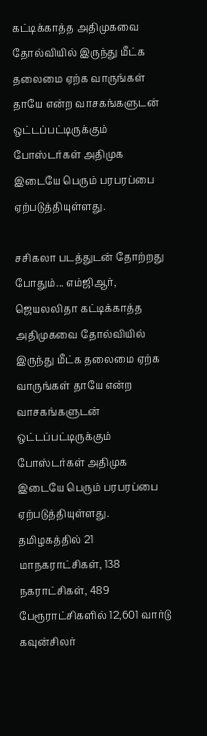கட்டிக்காத்த அதிமுகவை தோல்வியில் இருந்து மீட்க தலைமை ஏற்க வாருங்கள் தாயே என்ற வாசகங்களுடன் ஒட்டப்பட்டிருக்கும் போஸ்டர்கள் அதிமுக இடையே பெரும் பரபரப்பை ஏற்படுத்தியுள்ளது.

சசிகலா படத்துடன் தோற்றது போதும்... எம்ஜிஆர், ஜெயலலிதா கட்டிக்காத்த அதிமுகவை தோல்வியில் இருந்து மீட்க தலைமை ஏற்க வாருங்கள் தாயே என்ற வாசகங்களுடன் ஒட்டப்பட்டிருக்கும் போஸ்டர்கள் அதிமுக இடையே பெரும் பரபரப்பை ஏற்படுத்தியுள்ளது. தமிழகத்தில் 21 மாநகராட்சிகள், 138 நகராட்சிகள், 489 பேரூராட்சிகளில் 12,601 வார்டு கவுன்சிலர்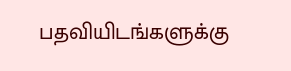பதவியிடங்களுக்கு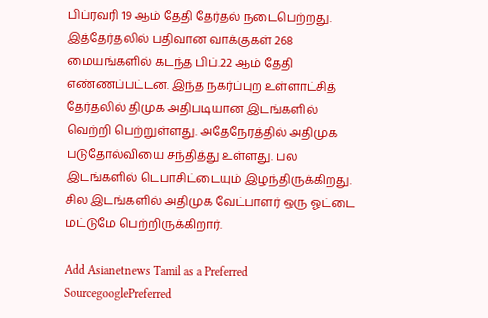பிப்ரவரி 19 ஆம் தேதி தேர்தல் நடைபெற்றது. இத்தேர்தலில் பதிவான வாக்குகள் 268 மையங்களில் கடந்த பிப்.22 ஆம் தேதி எண்ணப்பட்டன. இந்த நகர்ப்புற உள்ளாட்சித் தேர்தலில் திமுக அதிபடியான இடங்களில் வெற்றி பெற்றுள்ளது. அதேநேரத்தில் அதிமுக படுதோல்வியை சந்தித்து உள்ளது. பல இடங்களில் டெபாசிட்டையும் இழந்திருக்கிறது. சில இடங்களில் அதிமுக வேட்பாளர் ஒரு ஓட்டை மட்டுமே பெற்றிருக்கிறார்.

Add Asianetnews Tamil as a Preferred SourcegooglePreferred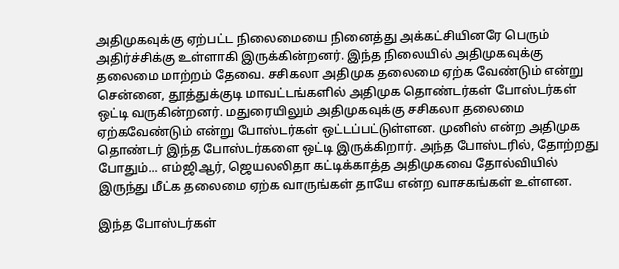அதிமுகவுக்கு ஏற்பட்ட நிலைமையை நினைத்து அக்கட்சியினரே பெரும் அதிர்ச்சிக்கு உள்ளாகி இருக்கின்றனர். இந்த நிலையில் அதிமுகவுக்கு தலைமை மாற்றம் தேவை. சசிகலா அதிமுக தலைமை ஏற்க வேண்டும் என்று சென்னை, தூத்துக்குடி மாவட்டங்களில் அதிமுக தொண்டர்கள் போஸ்டர்கள் ஒட்டி வருகின்றனர். மதுரையிலும் அதிமுகவுக்கு சசிகலா தலைமை ஏற்கவேண்டும் என்று போஸ்டர்கள் ஒட்டப்பட்டுள்ளன. முனிஸ் என்ற அதிமுக தொண்டர் இந்த போஸ்டர்களை ஒட்டி இருக்கிறார். அந்த போஸ்டரில், தோற்றது போதும்... எம்ஜிஆர், ஜெயலலிதா கட்டிக்காத்த அதிமுகவை தோல்வியில் இருந்து மீட்க தலைமை ஏற்க வாருங்கள் தாயே என்ற வாசகங்கள் உள்ளன.

இந்த போஸ்டர்கள்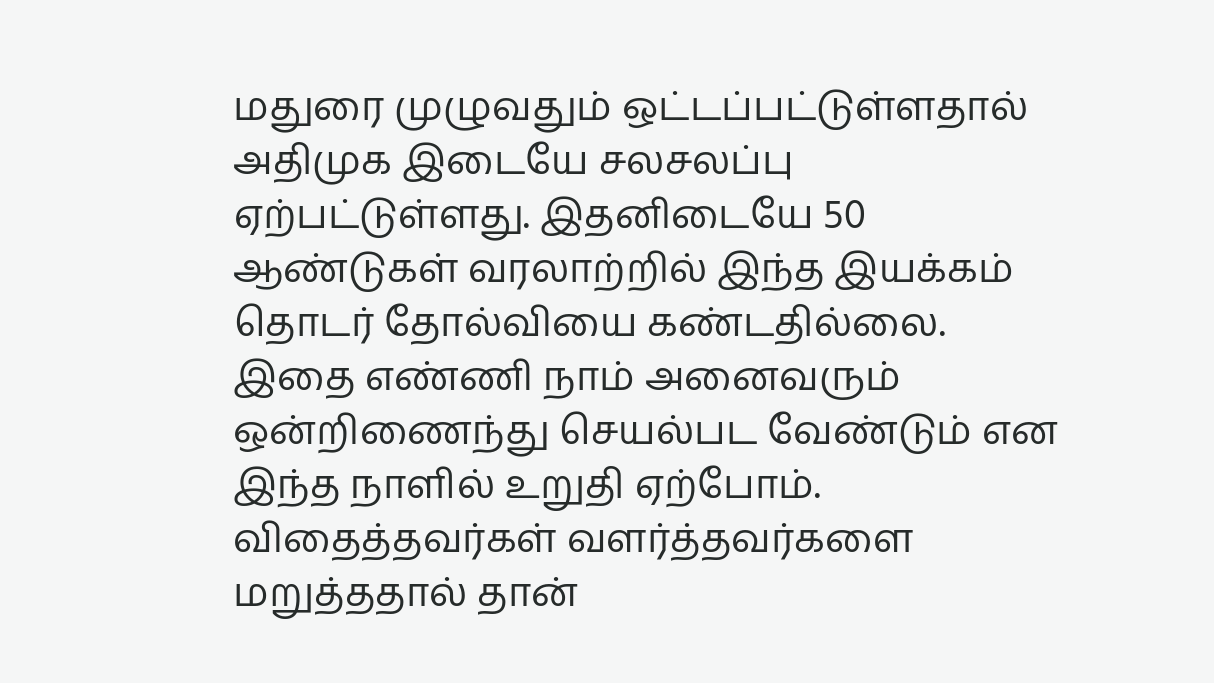மதுரை முழுவதும் ஒட்டப்பட்டுள்ளதால் அதிமுக இடையே சலசலப்பு ஏற்பட்டுள்ளது. இதனிடையே 50 ஆண்டுகள் வரலாற்றில் இந்த இயக்கம் தொடர் தோல்வியை கண்டதில்லை. இதை எண்ணி நாம் அனைவரும் ஒன்றிணைந்து செயல்பட வேண்டும் என இந்த நாளில் உறுதி ஏற்போம். விதைத்தவர்கள் வளர்த்தவர்களை மறுத்ததால் தான்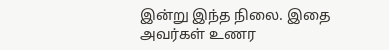இன்று இந்த நிலை. இதை அவர்கள் உணர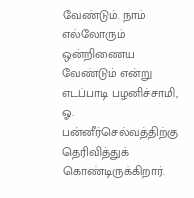வேண்டும். நாம் எல்லோரும் ஒன்றிணைய வேண்டும் என்று எடப்பாடி பழனிச்சாமி, ஓ. பன்னீர்செல்வத்திற்கு தெரிவித்துக் கொண்டிருக்கிறார்.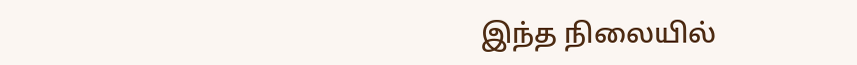இந்த நிலையில்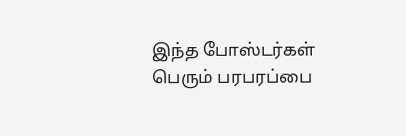இந்த போஸ்டர்கள் பெரும் பரபரப்பை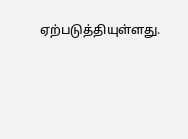ஏற்படுத்தியுள்ளது.